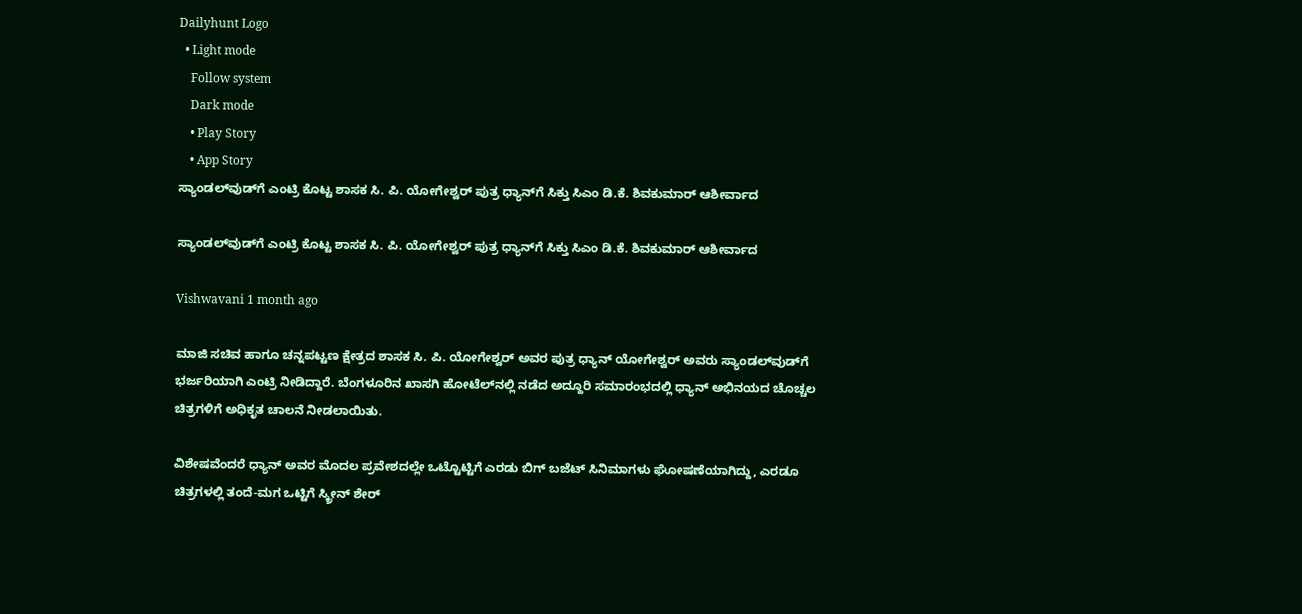Dailyhunt Logo
  • Light mode
    Follow system
    Dark mode
    • Play Story
    • App Story
ಸ್ಯಾಂಡಲ್‌ವುಡ್‌ಗೆ ಎಂಟ್ರಿ ಕೊಟ್ಟ ಶಾಸಕ ಸಿ. ಪಿ. ಯೋಗೇಶ್ವರ್ ಪುತ್ರ ಧ್ಯಾನ್‌ಗೆ ಸಿಕ್ತು ಸಿಎಂ ಡಿ.ಕೆ. ಶಿವಕುಮಾರ್‌ ಆಶೀರ್ವಾದ

ಸ್ಯಾಂಡಲ್‌ವುಡ್‌ಗೆ ಎಂಟ್ರಿ ಕೊಟ್ಟ ಶಾಸಕ ಸಿ. ಪಿ. ಯೋಗೇಶ್ವರ್ ಪುತ್ರ ಧ್ಯಾನ್‌ಗೆ ಸಿಕ್ತು ಸಿಎಂ ಡಿ.ಕೆ. ಶಿವಕುಮಾರ್‌ ಆಶೀರ್ವಾದ

Vishwavani 1 month ago

ಮಾಜಿ ಸಚಿವ ಹಾಗೂ ಚನ್ನಪಟ್ಟಣ ಕ್ಷೇತ್ರದ ಶಾಸಕ ಸಿ. ಪಿ. ಯೋಗೇಶ್ವರ್ ಅವರ ಪುತ್ರ ಧ್ಯಾನ್ ಯೋಗೇಶ್ವರ್ ಅವರು ಸ್ಯಾಂಡಲ್‌ವುಡ್‌ಗೆ ಭರ್ಜರಿಯಾಗಿ ಎಂಟ್ರಿ ನೀಡಿದ್ದಾರೆ. ಬೆಂಗಳೂರಿನ ಖಾಸಗಿ ಹೋಟೆಲ್‌ನಲ್ಲಿ ನಡೆದ ಅದ್ದೂರಿ ಸಮಾರಂಭದಲ್ಲಿ ಧ್ಯಾನ್ ಅಭಿನಯದ ಚೊಚ್ಚಲ ಚಿತ್ರಗಳಿಗೆ ಅಧಿಕೃತ ಚಾಲನೆ ನೀಡಲಾಯಿತು.

ವಿಶೇಷವೆಂದರೆ ಧ್ಯಾನ್ ಅವರ ಮೊದಲ ಪ್ರವೇಶದಲ್ಲೇ ಒಟ್ಟೊಟ್ಟಿಗೆ ಎರಡು ಬಿಗ್ ಬಜೆಟ್ ಸಿನಿಮಾಗಳು ಘೋಷಣೆಯಾಗಿದ್ದು, ಎರಡೂ ಚಿತ್ರಗಳಲ್ಲಿ ತಂದೆ-ಮಗ ಒಟ್ಟಿಗೆ ಸ್ಕ್ರೀನ್ ಶೇರ್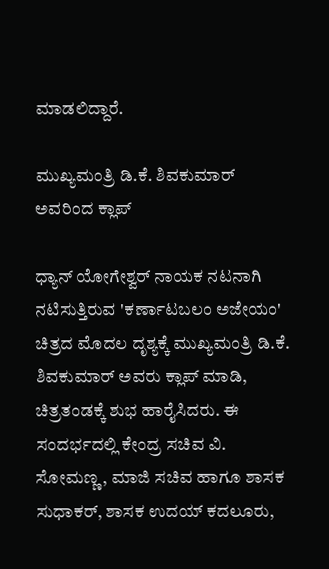ಮಾಡಲಿದ್ದಾರೆ.

ಮುಖ್ಯಮಂತ್ರಿ ಡಿ.ಕೆ. ಶಿವಕುಮಾರ್ ಅವರಿಂದ ಕ್ಲಾಪ್

ಧ್ಯಾನ್ ಯೋಗೇಶ್ವರ್ ನಾಯಕ ನಟನಾಗಿ ನಟಿಸುತ್ತಿರುವ 'ಕರ್ಣಾಟಬಲಂ ಅಜೇಯಂ' ಚಿತ್ರದ ಮೊದಲ ದೃಶ್ಯಕ್ಕೆ ಮುಖ್ಯಮಂತ್ರಿ ಡಿ.ಕೆ. ಶಿವಕುಮಾರ್ ಅವರು ಕ್ಲಾಪ್ ಮಾಡಿ, ಚಿತ್ರತಂಡಕ್ಕೆ ಶುಭ ಹಾರೈಸಿದರು. ಈ ಸಂದರ್ಭದಲ್ಲಿ ಕೇಂದ್ರ ಸಚಿವ ವಿ. ಸೋಮಣ್ಣ, ಮಾಜಿ ಸಚಿವ ಹಾಗೂ ಶಾಸಕ ಸುಧಾಕರ್, ಶಾಸಕ ಉದಯ್ ಕದಲೂರು,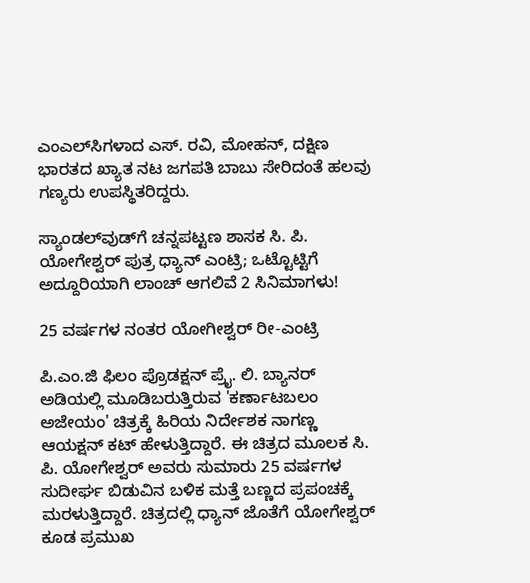ಎಂಎಲ್‌ಸಿಗಳಾದ ಎಸ್. ರವಿ, ಮೋಹನ್, ದಕ್ಷಿಣ ಭಾರತದ ಖ್ಯಾತ ನಟ ಜಗಪತಿ ಬಾಬು ಸೇರಿದಂತೆ ಹಲವು ಗಣ್ಯರು ಉಪಸ್ಥಿತರಿದ್ದರು.

ಸ್ಯಾಂಡಲ್‌ವುಡ್‌ಗೆ ಚನ್ನಪಟ್ಟಣ ಶಾಸಕ ಸಿ. ಪಿ. ಯೋಗೇಶ್ವರ್ ಪುತ್ರ ಧ್ಯಾನ್‌ ಎಂಟ್ರಿ; ಒಟ್ಟೊಟ್ಟಿಗೆ ಅದ್ದೂರಿಯಾಗಿ ಲಾಂಚ್ ಆಗಲಿವೆ 2 ಸಿನಿಮಾಗಳು!

25 ವರ್ಷಗಳ ನಂತರ ಯೋಗೀಶ್ವರ್ ರೀ-ಎಂಟ್ರಿ

ಪಿ.ಎಂ.ಜಿ ಫಿಲಂ ಪ್ರೊಡಕ್ಷನ್ ಪ್ರೈ. ಲಿ. ಬ್ಯಾನರ್ ಅಡಿಯಲ್ಲಿ ಮೂಡಿಬರುತ್ತಿರುವ 'ಕರ್ಣಾಟಬಲಂ ಅಜೇಯಂ' ಚಿತ್ರಕ್ಕೆ ಹಿರಿಯ ನಿರ್ದೇಶಕ ನಾಗಣ್ಣ ಆಯಕ್ಷನ್ ಕಟ್ ಹೇಳುತ್ತಿದ್ದಾರೆ. ಈ ಚಿತ್ರದ ಮೂಲಕ ಸಿ. ಪಿ. ಯೋಗೇಶ್ವರ್ ಅವರು ಸುಮಾರು 25 ವರ್ಷಗಳ ಸುದೀರ್ಘ ಬಿಡುವಿನ ಬಳಿಕ ಮತ್ತೆ ಬಣ್ಣದ ಪ್ರಪಂಚಕ್ಕೆ ಮರಳುತ್ತಿದ್ದಾರೆ. ಚಿತ್ರದಲ್ಲಿ ಧ್ಯಾನ್ ಜೊತೆಗೆ ಯೋಗೇಶ್ವರ್ ಕೂಡ ಪ್ರಮುಖ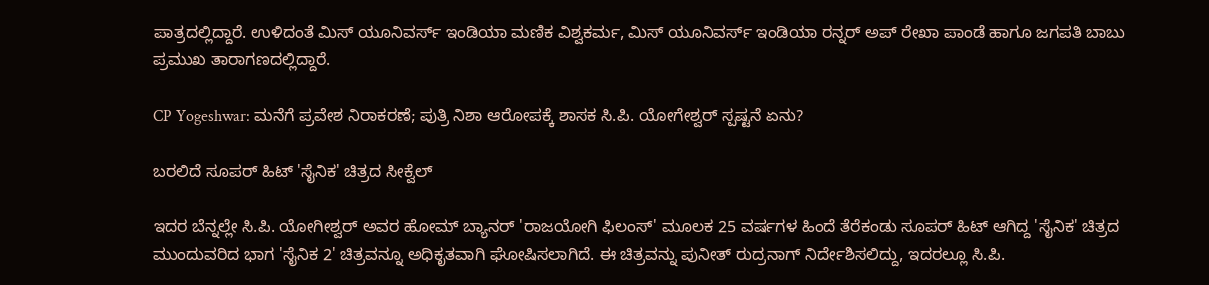ಪಾತ್ರದಲ್ಲಿದ್ದಾರೆ. ಉಳಿದಂತೆ ಮಿಸ್ ಯೂನಿವರ್ಸ್ ಇಂಡಿಯಾ ಮಣಿಕ ವಿಶ್ವಕರ್ಮ, ಮಿಸ್ ಯೂನಿವರ್ಸ್ ಇಂಡಿಯಾ ರನ್ನರ್ ಅಪ್ ರೇಖಾ ಪಾಂಡೆ ಹಾಗೂ ಜಗಪತಿ ಬಾಬು ಪ್ರಮುಖ ತಾರಾಗಣದಲ್ಲಿದ್ದಾರೆ.

CP Yogeshwar: ಮನೆಗೆ ಪ್ರವೇಶ ನಿರಾಕರಣೆ; ಪುತ್ರಿ ನಿಶಾ ಆರೋಪಕ್ಕೆ ಶಾಸಕ ಸಿ.ಪಿ. ಯೋಗೇಶ್ವರ್‌ ಸ್ಪಷ್ಟನೆ ಏನು?

ಬರಲಿದೆ ಸೂಪರ್ ಹಿಟ್ 'ಸೈನಿಕ' ಚಿತ್ರದ ಸೀಕ್ವೆಲ್

ಇದರ ಬೆನ್ನಲ್ಲೇ ಸಿ.ಪಿ. ಯೋಗೀಶ್ವರ್ ಅವರ ಹೋಮ್ ಬ್ಯಾನರ್ 'ರಾಜಯೋಗಿ ಫಿಲಂಸ್' ಮೂಲಕ 25 ವರ್ಷಗಳ ಹಿಂದೆ ತೆರೆಕಂಡು ಸೂಪರ್ ಹಿಟ್ ಆಗಿದ್ದ 'ಸೈನಿಕ' ಚಿತ್ರದ ಮುಂದುವರಿದ ಭಾಗ 'ಸೈನಿಕ 2' ಚಿತ್ರವನ್ನೂ ಅಧಿಕೃತವಾಗಿ ಘೋಷಿಸಲಾಗಿದೆ. ಈ ಚಿತ್ರವನ್ನು ಪುನೀತ್ ರುದ್ರನಾಗ್ ನಿರ್ದೇಶಿಸಲಿದ್ದು, ಇದರಲ್ಲೂ ಸಿ.ಪಿ.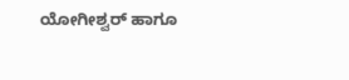ಯೋಗೀಶ್ವರ್ ಹಾಗೂ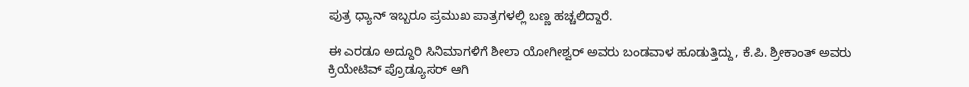ಪುತ್ರ ಧ್ಯಾನ್ ಇಬ್ಬರೂ ಪ್ರಮುಖ ಪಾತ್ರಗಳಲ್ಲಿ ಬಣ್ಣ ಹಚ್ಚಲಿದ್ದಾರೆ.

ಈ ಎರಡೂ ಅದ್ದೂರಿ ಸಿನಿಮಾಗಳಿಗೆ ಶೀಲಾ ಯೋಗೀಶ್ವರ್‌ ಅವರು ಬಂಡವಾಳ ಹೂಡುತ್ತಿದ್ದು, ಕೆ.ಪಿ. ಶ್ರೀಕಾಂತ್‌ ಅವರು ಕ್ರಿಯೇಟಿವ್‌ ಪ್ರೊಡ್ಯೂಸರ್ ಆಗಿ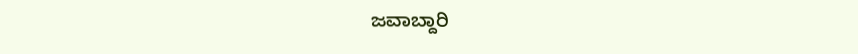ಜವಾಬ್ದಾರಿ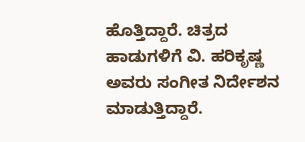ಹೊತ್ತಿದ್ದಾರೆ. ಚಿತ್ರದ ಹಾಡುಗಳಿಗೆ ವಿ. ಹರಿಕೃಷ್ಣ ಅವರು ಸಂಗೀತ ನಿರ್ದೇಶನ ಮಾಡುತ್ತಿದ್ದಾರೆ.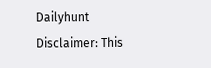Dailyhunt
Disclaimer: This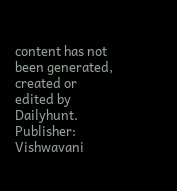content has not been generated, created or edited by Dailyhunt. Publisher: Vishwavani